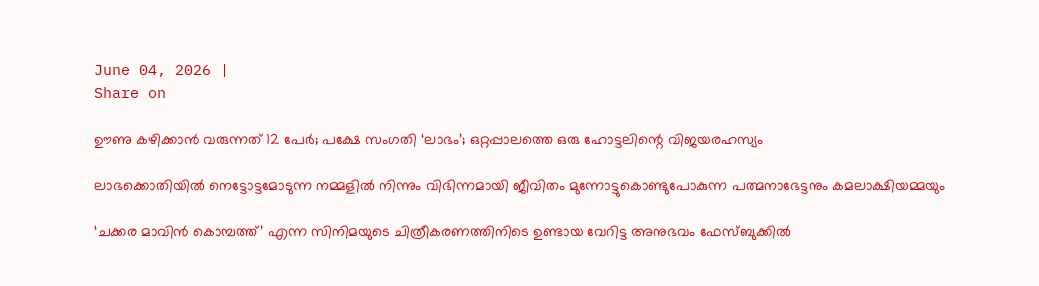June 04, 2026 |
Share on

ഊണു കഴിക്കാന്‍ വരുന്നത് 12 പേര്‍; പക്ഷേ സംഗതി ‘ലാഭം’; ഒറ്റപ്പാലത്തെ ഒരു ഹോട്ടലിന്റെ വിജയരഹസ്യം

ലാഭക്കൊതിയിൽ നെട്ടോട്ടമോടുന്ന നമ്മളിൽ നിന്നും വിഭിന്നമായി ജീവിതം മുന്നോട്ടുകൊണ്ടുപോകുന്ന പത്മനാഭേട്ടനും കമലാക്ഷിയമ്മയും

‘ചക്കര മാവിൻ കൊമ്പത്ത്‌’ എന്ന സിനിമയുടെ ചിത്രീകരണത്തിനിടെ ഉണ്ടായ വേറിട്ട അനുഭവം ഫേസ്ബുക്കില്‍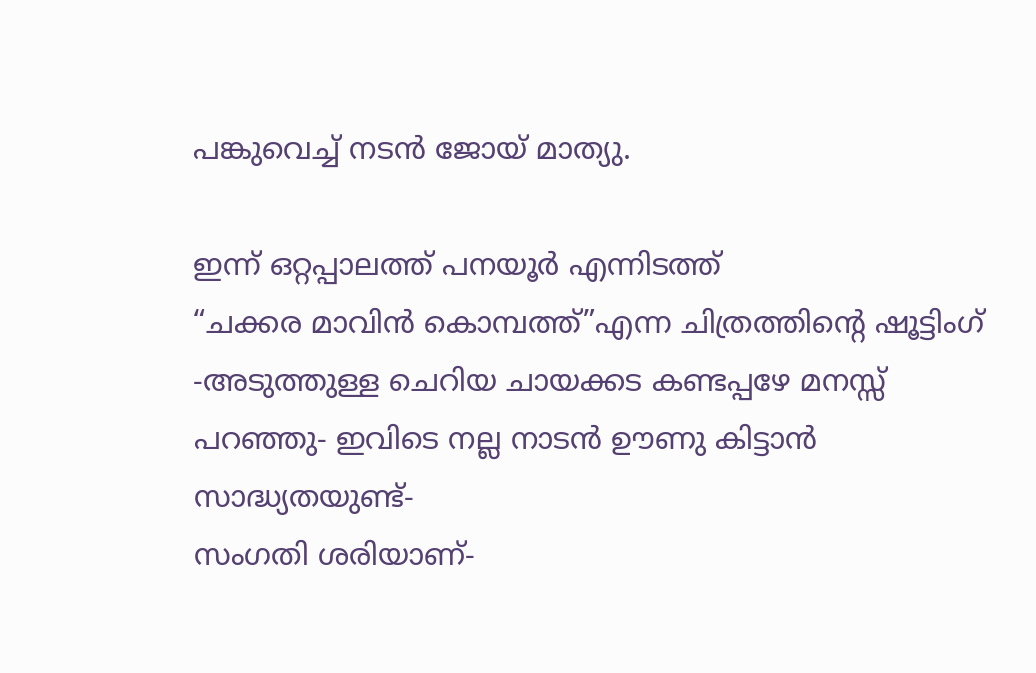പങ്കുവെച്ച് നടന്‍ ജോയ് മാത്യു.

ഇന്ന് ഒറ്റപ്പാലത്ത്‌ പനയൂർ എന്നിടത്ത്‌
“ചക്കര മാവിൻ കൊമ്പത്ത്‌”എന്ന ചിത്രത്തിന്റെ ഷൂട്ടിംഗ്‌ -അടുത്തുള്ള ചെറിയ ചായക്കട കണ്ടപ്പഴേ മനസ്സ്‌ പറഞ്ഞു- ഇവിടെ നല്ല നാടൻ ഊണു കിട്ടാൻ സാദ്ധ്യതയുണ്ട്‌-
സംഗതി ശരിയാണ്-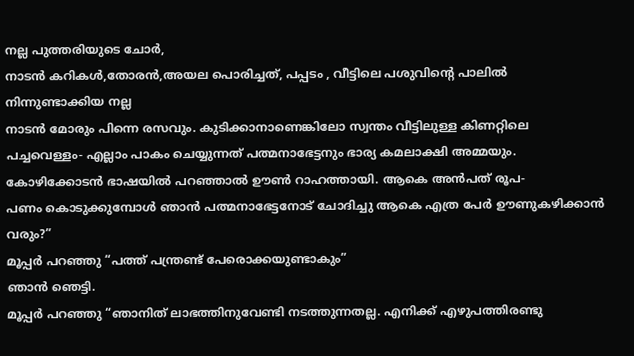നല്ല പുത്തരിയുടെ ചോർ,
നാടൻ കറികൾ,തോരൻ,അയല പൊരിച്ചത്‌, പപ്പടം , വീട്ടിലെ പശുവിന്റെ പാലിൽ നിന്നുണ്ടാക്കിയ നല്ല
നാടൻ മോരും പിന്നെ രസവും. കുടിക്കാനാണെങ്കിലോ സ്വന്തം വീട്ടിലുള്ള കിണറ്റിലെ പച്ചവെള്ളം- എല്ലാം പാകം ചെയ്യുന്നത്‌ പത്മനാഭേട്ടനും ഭാര്യ കമലാക്ഷി അമ്മയും.
കോഴിക്കോടൻ ഭാഷയിൽ പറഞ്ഞാൽ ഊൺ റാഹത്തായി. ആകെ അൻപത്‌ രൂപ-
പണം കൊടുക്കുമ്പോൾ ഞാൻ പത്മനാഭേട്ടനോട്‌ ചോദിച്ചു ആകെ എത്ര പേർ ഊണുകഴിക്കാൻ വരും?”
മൂപ്പർ പറഞ്ഞു “പത്ത്‌ പന്ത്രണ്ട്‌ പേരൊക്കയുണ്ടാകും”
ഞാൻ ഞെട്ടി.
മൂപ്പർ പറഞ്ഞു “ഞാനിത്‌ ലാഭത്തിനുവേണ്ടി നടത്തുന്നതല്ല. എനിക്ക്‌ എഴുപത്തിരണ്ടു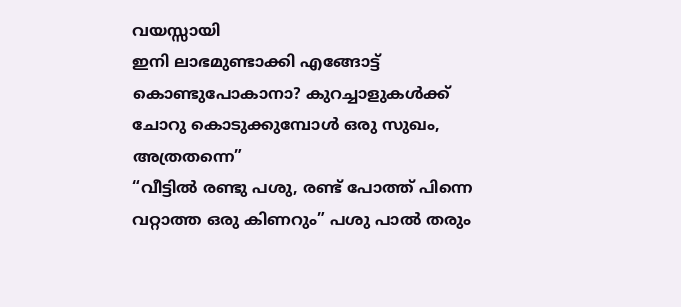വയസ്സായി
ഇനി ലാഭമുണ്ടാക്കി എങ്ങോട്ട്‌ കൊണ്ടുപോകാനാ? കുറച്ചാളുകൾക്ക്‌ ചോറു കൊടുക്കുമ്പോള്‍ ഒരു സുഖം,
അത്രതന്നെ”
“വീട്ടിൽ രണ്ടു പശു, രണ്ട്‌ പോത്ത്‌ പിന്നെ വറ്റാത്ത ഒരു കിണറും” പശു പാൽ തരും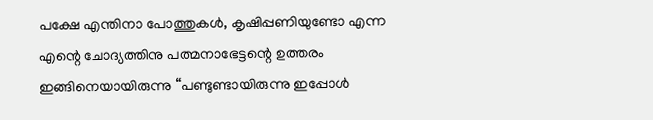പക്ഷേ എന്തിനാ പോത്തുകൾ, കൃഷിപ്പണിയുണ്ടോ എന്ന എന്റെ ചോദ്യത്തിനു പത്മനാഭേട്ടന്റെ ഉത്തരം ഇങ്ങിനെയായിരുന്നു “പണ്ടുണ്ടായിരുന്നു ഇപ്പോൾ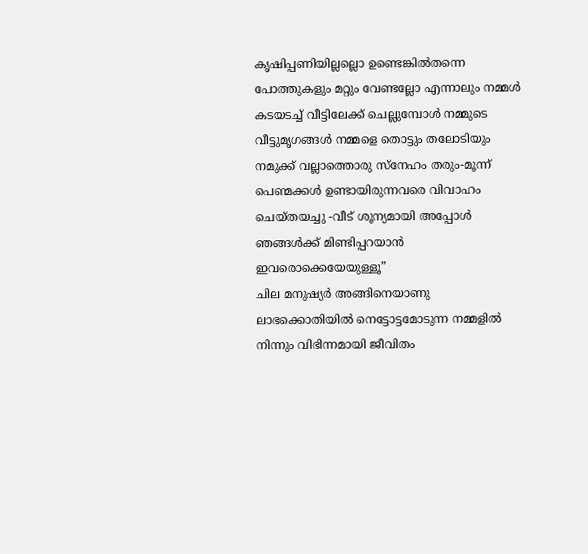കൃഷിപ്പണിയില്ലല്ലൊ ഉണ്ടെങ്കിൽതന്നെ പോത്തുകളും മറ്റും വേണ്ടല്ലോ എന്നാലും നമ്മൾ കടയടച്ച്‌ വീട്ടിലേക്ക്‌ ചെല്ലുമ്പോള്‍ നമ്മുടെ വീട്ടുമൃഗങ്ങൾ നമ്മളെ തൊട്ടും തലോടിയും നമുക്ക്‌ വല്ലാത്തൊരു സ്നേഹം തരും-മൂന്ന് പെണ്മക്കൾ ഉണ്ടായിരുന്നവരെ വിവാഹം ചെയ്തയച്ചു -വീട്‌ ശൂന്യമായി അപ്പോൾ ഞങ്ങൾക്ക്‌ മിണ്ടിപ്പറയാൻ ഇവരൊക്കെയേയുള്ളൂ”
ചില മനുഷ്യർ അങ്ങിനെയാണു
ലാഭക്കൊതിയിൽ നെട്ടോട്ടമോടുന്ന നമ്മളിൽ നിന്നും വിഭിന്നമായി ജീവിതം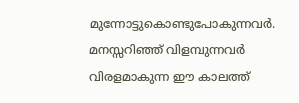മുന്നോട്ടുകൊണ്ടുപോകുന്നവർ.
മനസ്സറിഞ്ഞ്‌ വിളമ്പുന്നവർ വിരളമാകുന്ന ഈ കാലത്ത്‌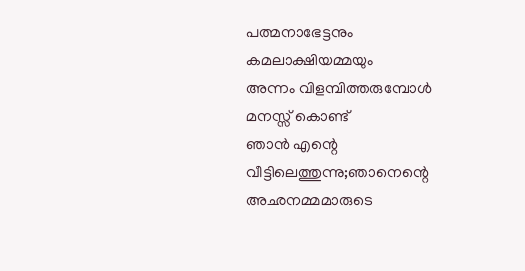പത്മനാഭേട്ടനും കമലാക്ഷിയമ്മയും
അന്നം വിളമ്പിത്തരുമ്പോള്‍ മനസ്സ്‌ കൊണ്ട്‌
ഞാൻ എന്റെ വീട്ടിലെത്തുന്നു;ഞാനെന്റെ അഛനമ്മമാരുടെ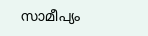സാമീപ്യം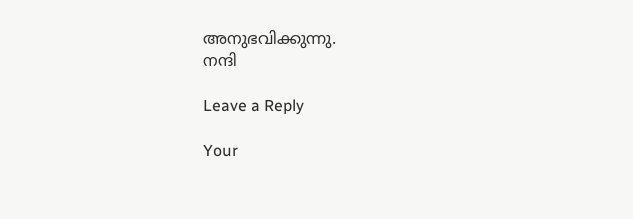അനുഭവിക്കുന്നു.
നന്ദി

Leave a Reply

Your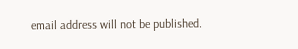email address will not be published.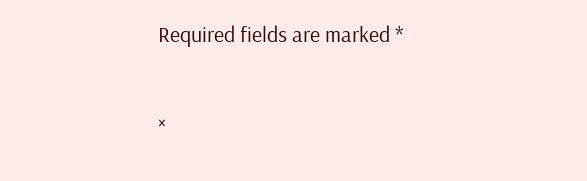Required fields are marked *

×